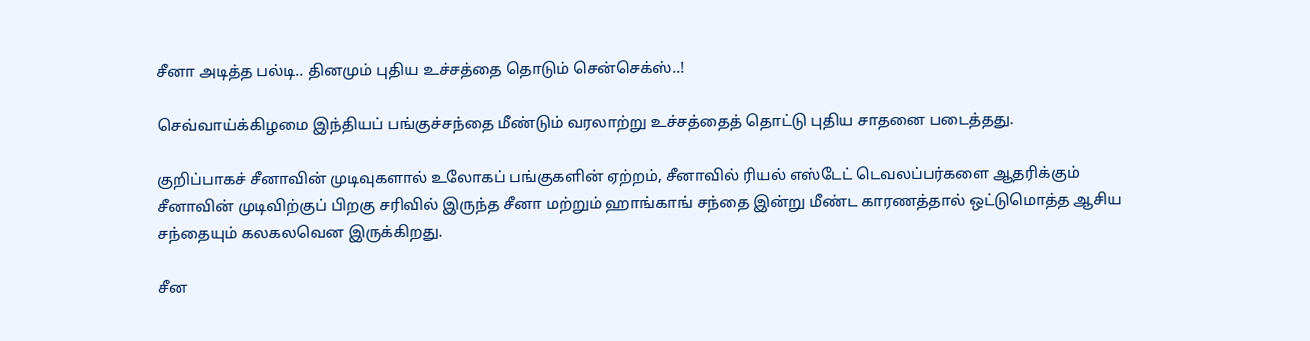சீனா அடித்த பல்டி.. தினமும் புதிய உச்சத்தை தொடும் சென்செக்ஸ்..!

செவ்வாய்க்கிழமை இந்தியப் பங்குச்சந்தை மீண்டும் வரலாற்று உச்சத்தைத் தொட்டு புதிய சாதனை படைத்தது.

குறிப்பாகச் சீனாவின் முடிவுகளால் உலோகப் பங்குகளின் ஏற்றம், சீனாவில் ரியல் எஸ்டேட் டெவலப்பர்களை ஆதரிக்கும் சீனாவின் முடிவிற்குப் பிறகு சரிவில் இருந்த சீனா மற்றும் ஹாங்காங் சந்தை இன்று மீண்ட காரணத்தால் ஒட்டுமொத்த ஆசிய சந்தையும் கலகலவென இருக்கிறது.

சீன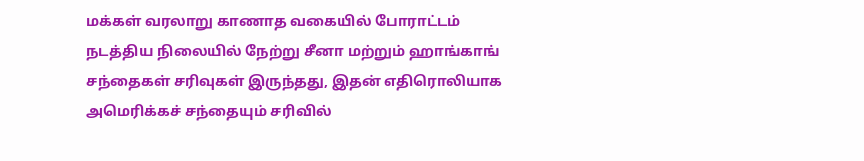மக்கள் வரலாறு காணாத வகையில் போராட்டம் நடத்திய நிலையில் நேற்று சீனா மற்றும் ஹாங்காங் சந்தைகள் சரிவுகள் இருந்தது, இதன் எதிரொலியாக அமெரிக்கச் சந்தையும் சரிவில்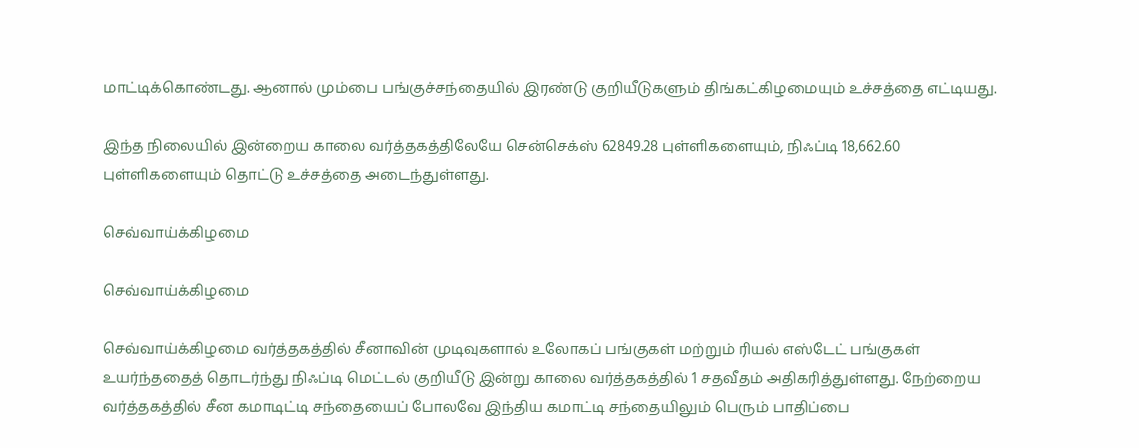மாட்டிக்கொண்டது. ஆனால் மும்பை பங்குச்சந்தையில் இரண்டு குறியீடுகளும் திங்கட்கிழமையும் உச்சத்தை எட்டியது.

இந்த நிலையில் இன்றைய காலை வர்த்தகத்திலேயே சென்செக்ஸ் 62849.28 புள்ளிகளையும், நிஃப்டி 18,662.60 புள்ளிகளையும் தொட்டு உச்சத்தை அடைந்துள்ளது.

செவ்வாய்க்கிழமை

செவ்வாய்க்கிழமை

செவ்வாய்க்கிழமை வர்த்தகத்தில் சீனாவின் முடிவுகளால் உலோகப் பங்குகள் மற்றும் ரியல் எஸ்டேட் பங்குகள் உயர்ந்ததைத் தொடர்ந்து நிஃப்டி மெட்டல் குறியீடு இன்று காலை வர்த்தகத்தில் 1 சதவீதம் அதிகரித்துள்ளது. நேற்றைய வர்த்தகத்தில் சீன கமாடிட்டி சந்தையைப் போலவே இந்திய கமாட்டி சந்தையிலும் பெரும் பாதிப்பை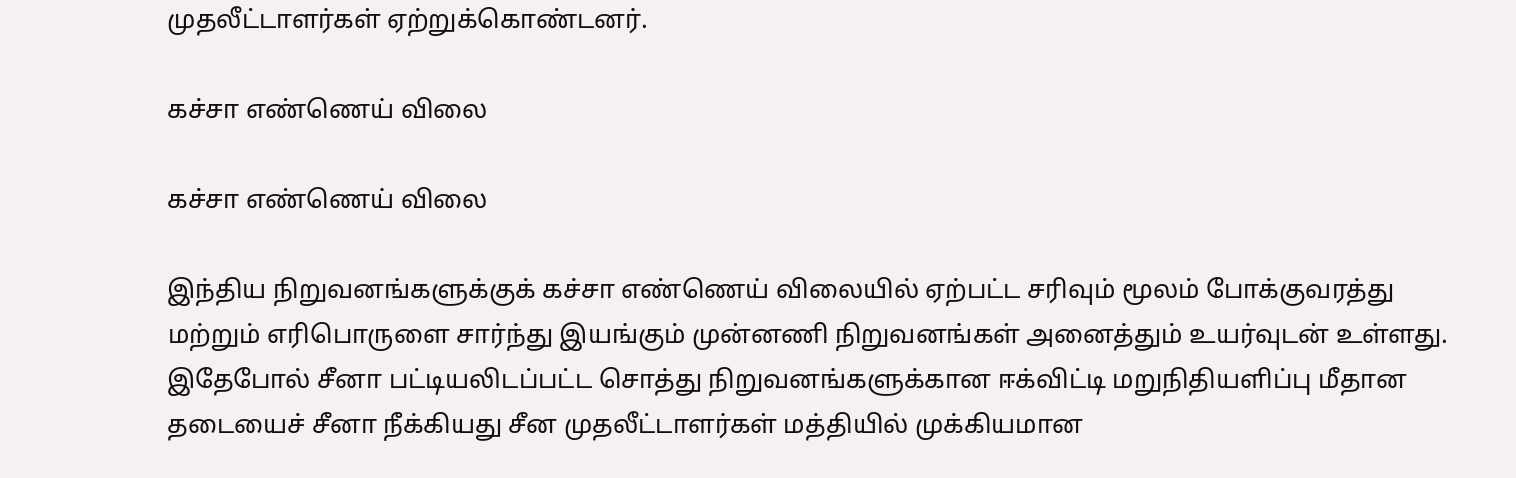முதலீட்டாளர்கள் ஏற்றுக்கொண்டனர்.

கச்சா எண்ணெய் விலை

கச்சா எண்ணெய் விலை

இந்திய நிறுவனங்களுக்குக் கச்சா எண்ணெய் விலையில் ஏற்பட்ட சரிவும் மூலம் போக்குவரத்து மற்றும் எரிபொருளை சார்ந்து இயங்கும் முன்னணி நிறுவனங்கள் அனைத்தும் உயர்வுடன் உள்ளது. இதேபோல் சீனா பட்டியலிடப்பட்ட சொத்து நிறுவனங்களுக்கான ஈக்விட்டி மறுநிதியளிப்பு மீதான தடையைச் சீனா நீக்கியது சீன முதலீட்டாளர்கள் மத்தியில் முக்கியமான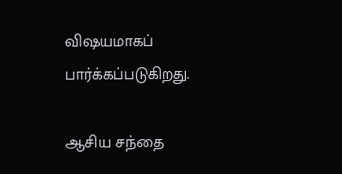விஷயமாகப் பார்க்கப்படுகிறது.

ஆசிய சந்தை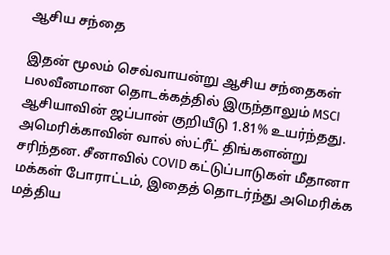ஆசிய சந்தை

இதன் மூலம் செவ்வாயன்று ஆசிய சந்தைகள் பலவீனமான தொடக்கத்தில் இருந்தாலும் MSCI ஆசியாவின் ஜப்பான் குறியீடு 1.81% உயர்ந்தது. அமெரிக்காவின் வால் ஸ்ட்ரீட் திங்களன்று சரிந்தன. சீனாவில் COVID கட்டுப்பாடுகள் மீதானா மக்கள் போராட்டம், இதைத் தொடர்ந்து அமெரிக்க மத்திய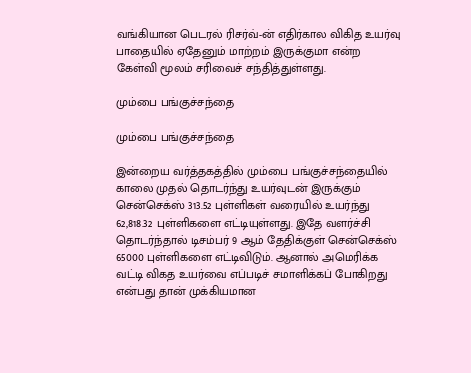வங்கியான பெடரல் ரிசர்வ்-ன் எதிர்கால விகித உயர்வு பாதையில் ஏதேனும் மாற்றம் இருக்குமா என்ற கேள்வி மூலம் சரிவைச் சந்தித்துள்ளது.

மும்பை பங்குச்சந்தை

மும்பை பங்குச்சந்தை

இன்றைய வர்த்தகத்தில் மும்பை பங்குச்சந்தையில் காலை முதல் தொடர்ந்து உயர்வுடன் இருக்கும் சென்செக்ஸ் 313.52 புள்ளிகள் வரையில் உயர்ந்து 62,818.32 புள்ளிகளை எட்டியுள்ளது. இதே வளர்ச்சி தொடர்ந்தால் டிசம்பர் 9 ஆம் தேதிக்குள் சென்செக்ஸ் 65000 புள்ளிகளை எட்டிவிடும். ஆனால் அமெரிக்க வட்டி விகத உயர்வை எப்படிச் சமாளிக்கப் போகிறது என்பது தான் முக்கியமான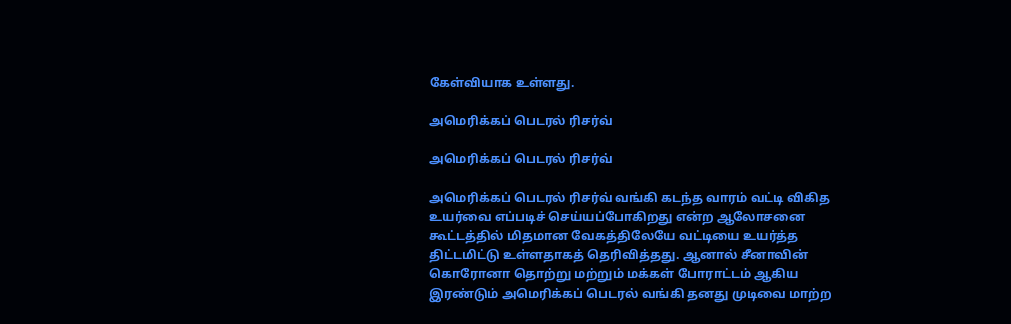கேள்வியாக உள்ளது.

அமெரிக்கப் பெடரல் ரிசர்வ்

அமெரிக்கப் பெடரல் ரிசர்வ்

அமெரிக்கப் பெடரல் ரிசர்வ் வங்கி கடந்த வாரம் வட்டி விகித உயர்வை எப்படிச் செய்யப்போகிறது என்ற ஆலோசனை கூட்டத்தில் மிதமான வேகத்திலேயே வட்டியை உயர்த்த திட்டமிட்டு உள்ளதாகத் தெரிவித்தது. ஆனால் சீனாவின் கொரோனா தொற்று மற்றும் மக்கள் போராட்டம் ஆகிய இரண்டும் அமெரிக்கப் பெடரல் வங்கி தனது முடிவை மாற்ற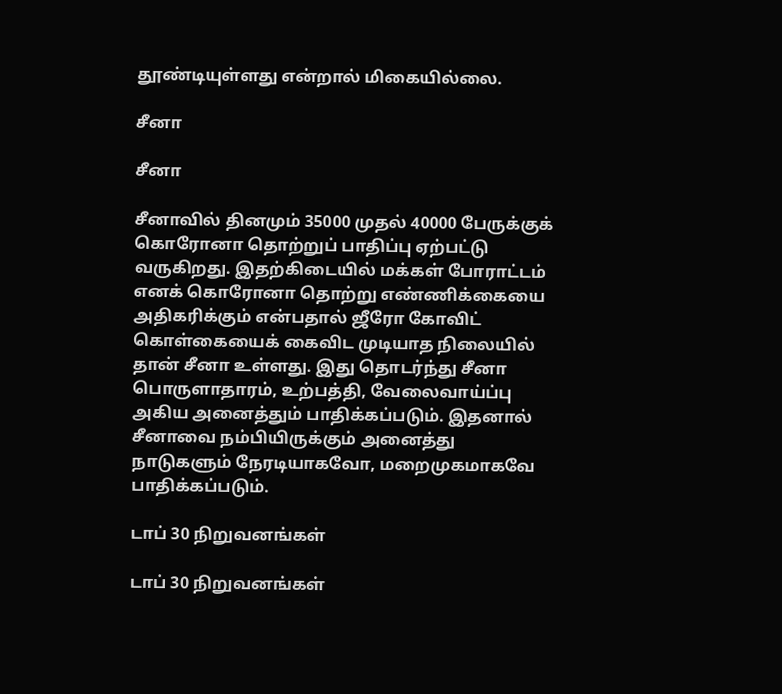தூண்டியுள்ளது என்றால் மிகையில்லை.

சீனா

சீனா

சீனாவில் தினமும் 35000 முதல் 40000 பேருக்குக் கொரோனா தொற்றுப் பாதிப்பு ஏற்பட்டு வருகிறது. இதற்கிடையில் மக்கள் போராட்டம் எனக் கொரோனா தொற்று எண்ணிக்கையை அதிகரிக்கும் என்பதால் ஜீரோ கோவிட் கொள்கையைக் கைவிட முடியாத நிலையில் தான் சீனா உள்ளது. இது தொடர்ந்து சீனா பொருளாதாரம், உற்பத்தி, வேலைவாய்ப்பு அகிய அனைத்தும் பாதிக்கப்படும். இதனால் சீனாவை நம்பியிருக்கும் அனைத்து நாடுகளும் நேரடியாகவோ, மறைமுகமாகவே பாதிக்கப்படும்.

டாப் 30 நிறுவனங்கள்

டாப் 30 நிறுவனங்கள்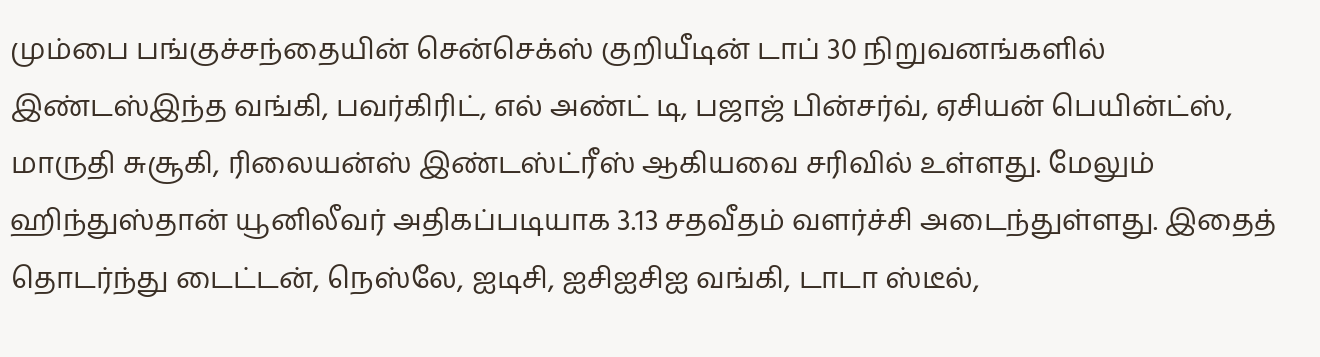மும்பை பங்குச்சந்தையின் சென்செக்ஸ் குறியீடின் டாப் 30 நிறுவனங்களில் இண்டஸ்இந்த வங்கி, பவர்கிரிட், எல் அண்ட் டி, பஜாஜ் பின்சர்வ், ஏசியன் பெயின்ட்ஸ், மாருதி சுசூகி, ரிலையன்ஸ் இண்டஸ்ட்ரீஸ் ஆகியவை சரிவில் உள்ளது. மேலும் ஹிந்துஸ்தான் யூனிலீவர் அதிகப்படியாக 3.13 சதவீதம் வளர்ச்சி அடைந்துள்ளது. இதைத் தொடர்ந்து டைட்டன், நெஸ்லே, ஐடிசி, ஐசிஐசிஐ வங்கி, டாடா ஸ்டீல்,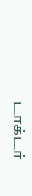டாக்டர்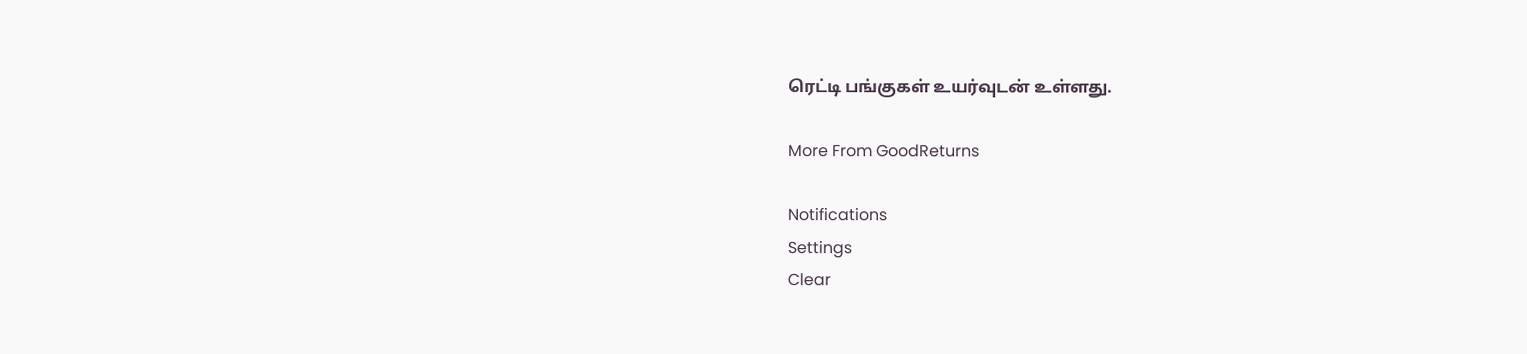ரெட்டி பங்குகள் உயர்வுடன் உள்ளது.

More From GoodReturns

Notifications
Settings
Clear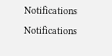Notifications
Notifications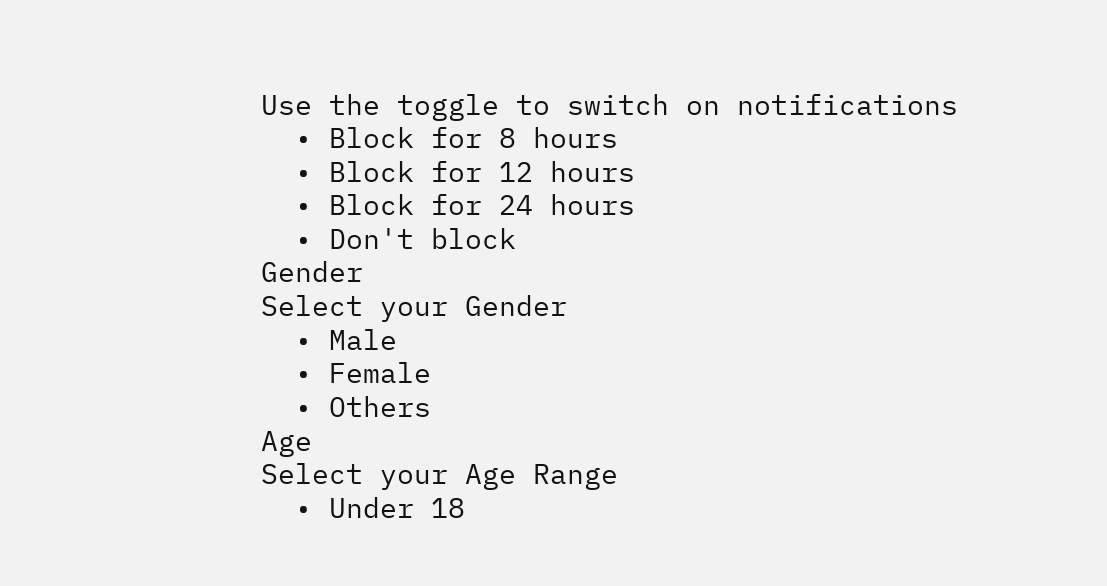Use the toggle to switch on notifications
  • Block for 8 hours
  • Block for 12 hours
  • Block for 24 hours
  • Don't block
Gender
Select your Gender
  • Male
  • Female
  • Others
Age
Select your Age Range
  • Under 18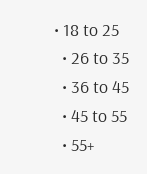• 18 to 25
  • 26 to 35
  • 36 to 45
  • 45 to 55
  • 55+